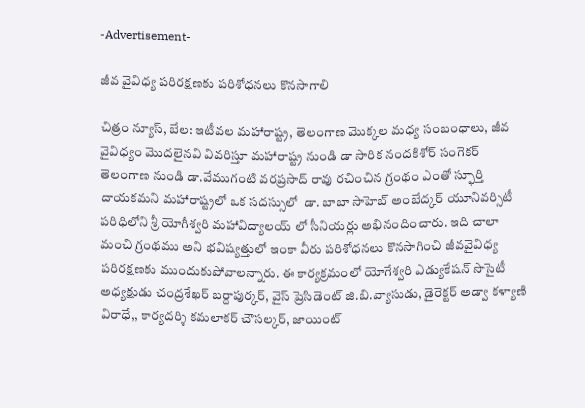-Advertisement-

జీవ వైవిధ్య పరిరక్షణకు పరిశోధనలు కొనసాగాలి

చిత్రం న్యూస్, బేల: ఇటీవల మహారాష్ట్ర, తెలంగాణ మొక్కల మధ్య సంబంధాలు, జీవ వైవిధ్యం మొదలైనవి వివరిస్తూ మహారాష్ట్ర నుండి డా సారిక నందకిశోర్ సంగెకర్ తెలంగాణ నుండి డా.వేముగంటి వరప్రసాద్ రావు రచించిన గ్రంథం ఎంతో స్ఫూర్తి దాయకమని మహారాష్ట్రలో ఒక సదస్సులో  డా. బాబా సాహెబ్ అంబేద్కర్ యూనివర్సిటీ పరిధిలోని శ్రీ యోగీశ్వరి మహావిద్యాలయ్ లో సీనియర్లు అభినందించారు. ఇది చాలా మంచి గ్రంథము అని భవిష్యత్తులో ఇంకా వీరు పరిశోధనలు కొనసాగించి జీవవైవిధ్య పరిరక్షణకు ముందుకుపోవాలన్నారు. ఈ కార్యక్రమంలో యోగేశ్వరి ఎడ్యుకేషన్ సొసైటీ అధ్యక్షుడు చంద్రశేఖర్ బర్దాపుర్కర్, వైస్ ప్రెసిడెంట్ జి.బి.వ్యాసుడు, డైరెక్టర్ అడ్వా కళ్యాణి విరాధే,, కార్యదర్శి కమలాకర్ చౌసల్కర్, జాయింట్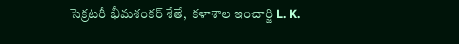సెక్రటరీ భీమశంకర్ శేతే,  కళాశాల ఇంచార్జి L. K.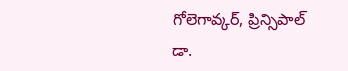గోలెగావ్కర్, ప్రిన్సిపాల్ డా.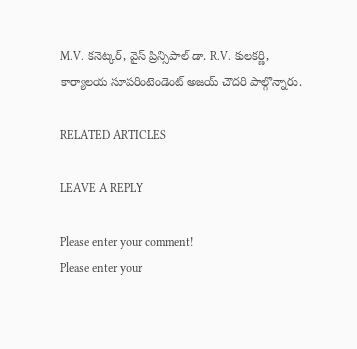M.V. కనెట్కర్, వైస్ ప్రిన్సిపాల్ డా. R.V. కులకర్ణి, కార్యాలయ సూపరింటెండెంట్ అజయ్ చౌదరి పాల్గొన్నారు.

RELATED ARTICLES

LEAVE A REPLY

Please enter your comment!
Please enter your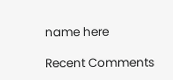name here

Recent Comments